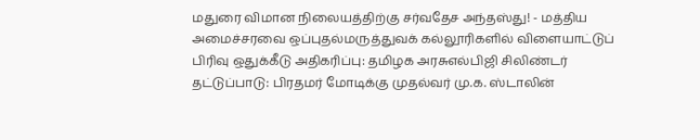மதுரை விமான நிலையத்திற்கு சர்வதேச அந்தஸ்து! - மத்திய அமைச்சரவை ஒப்புதல்மருத்துவக் கல்லூரிகளில் விளையாட்டுப் பிரிவு ஒதுக்கீடு அதிகரிப்பு: தமிழக அரசுஎல்பிஜி சிலிண்டர் தட்டுப்பாடு: பிரதமர் மோடிக்கு முதல்வர் மு.க. ஸ்டாலின்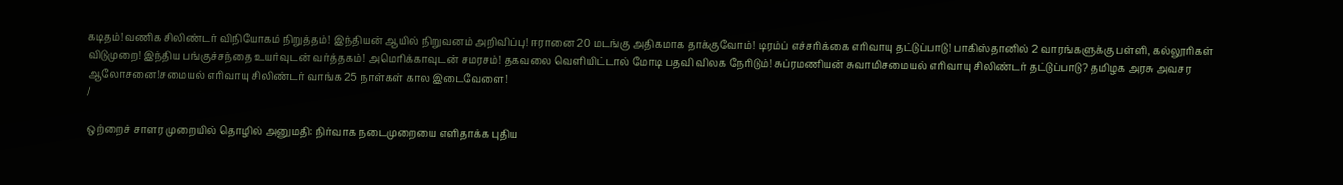கடிதம்!வணிக சிலிண்டர் விநியோகம் நிறுத்தம்! இந்தியன் ஆயில் நிறுவனம் அறிவிப்பு! ஈரானை 20 மடங்கு அதிகமாக தாக்குவோம்! டிரம்ப் எச்சரிக்கை எரிவாயு தட்டுப்பாடு! பாகிஸ்தானில் 2 வாரங்களுக்கு பள்ளி, கல்லூரிகள் விடுமுறை! இந்திய பங்குச்சந்தை உயர்வுடன் வர்த்தகம்! அமெரிக்காவுடன் சமரசம்! தகவலை வெளியிட்டால் மோடி பதவி விலக நேரிடும்! சுப்ரமணியன் சுவாமிசமையல் எரிவாயு சிலிண்டர் தட்டுப்பாடு? தமிழக அரசு அவசர ஆலோசனை!சமையல் எரிவாயு சிலிண்டர் வாங்க 25 நாள்கள் கால இடைவேளை!
/

ஒற்றைச் சாளர முறையில் தொழில் அனுமதி: நிர்வாக நடைமுறையை எளிதாக்க புதிய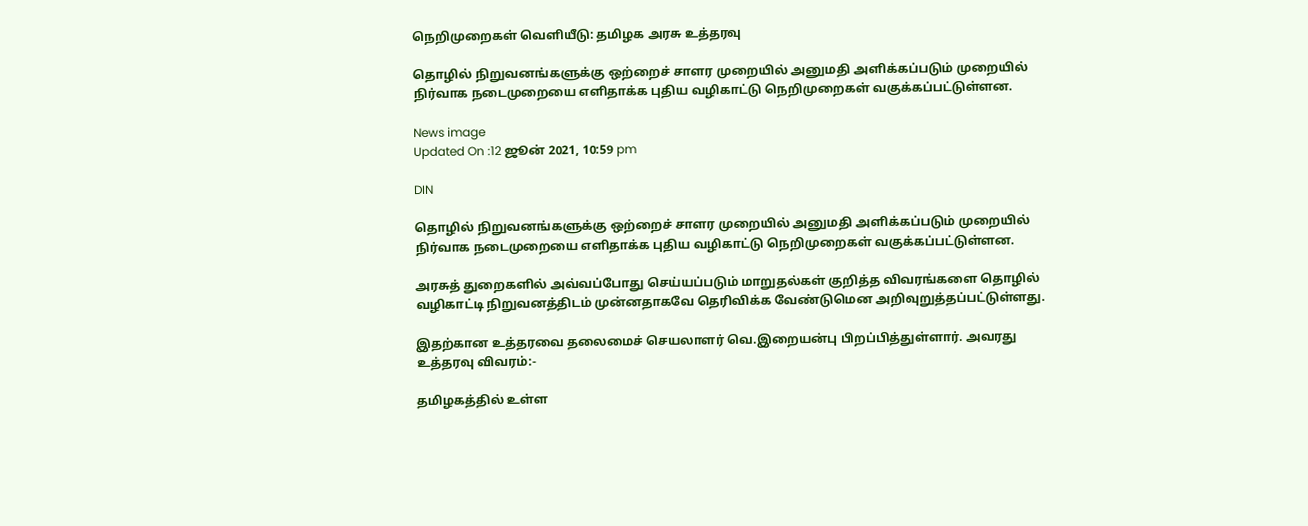நெறிமுறைகள் வெளியீடு: தமிழக அரசு உத்தரவு

தொழில் நிறுவனங்களுக்கு ஒற்றைச் சாளர முறையில் அனுமதி அளிக்கப்படும் முறையில் நிர்வாக நடைமுறையை எளிதாக்க புதிய வழிகாட்டு நெறிமுறைகள் வகுக்கப்பட்டுள்ளன.

News image
Updated On :12 ஜூன் 2021, 10:59 pm

DIN

தொழில் நிறுவனங்களுக்கு ஒற்றைச் சாளர முறையில் அனுமதி அளிக்கப்படும் முறையில் நிர்வாக நடைமுறையை எளிதாக்க புதிய வழிகாட்டு நெறிமுறைகள் வகுக்கப்பட்டுள்ளன.

அரசுத் துறைகளில் அவ்வப்போது செய்யப்படும் மாறுதல்கள் குறித்த விவரங்களை தொழில் வழிகாட்டி நிறுவனத்திடம் முன்னதாகவே தெரிவிக்க வேண்டுமென அறிவுறுத்தப்பட்டுள்ளது.

இதற்கான உத்தரவை தலைமைச் செயலாளர் வெ.இறையன்பு பிறப்பித்துள்ளார். அவரது உத்தரவு விவரம்:-

தமிழகத்தில் உள்ள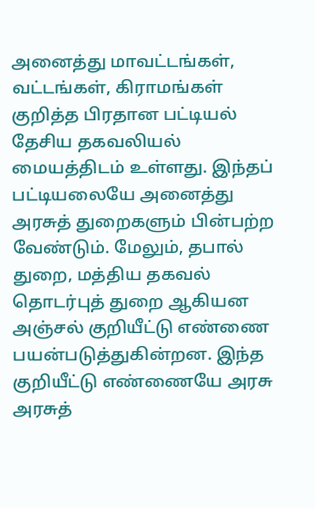அனைத்து மாவட்டங்கள், வட்டங்கள், கிராமங்கள் குறித்த பிரதான பட்டியல் தேசிய தகவலியல் மையத்திடம் உள்ளது. இந்தப் பட்டியலையே அனைத்து அரசுத் துறைகளும் பின்பற்ற வேண்டும். மேலும், தபால் துறை, மத்திய தகவல் தொடர்புத் துறை ஆகியன அஞ்சல் குறியீட்டு எண்ணை பயன்படுத்துகின்றன. இந்த குறியீட்டு எண்ணையே அரசு அரசுத்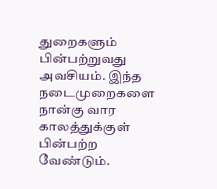துறைகளும் பின்பற்றுவது அவசியம். இந்த நடைமுறைகளை நான்கு வார காலத்துக்குள் பின்பற்ற வேண்டும்.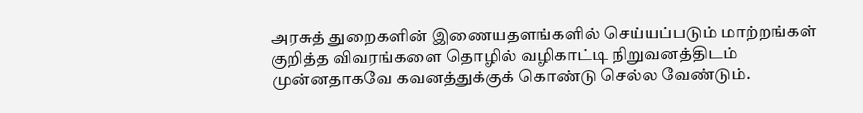அரசுத் துறைகளின் இணையதளங்களில் செய்யப்படும் மாற்றங்கள் குறித்த விவரங்களை தொழில் வழிகாட்டி நிறுவனத்திடம் முன்னதாகவே கவனத்துக்குக் கொண்டு செல்ல வேண்டும்.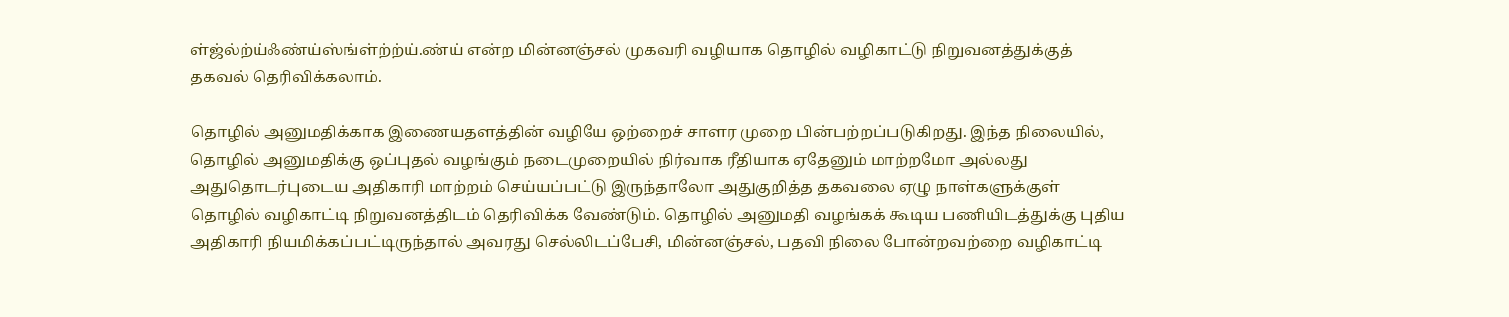ள்ஜ்ல்ற்ய்ஃண்ய்ஸ்ங்ள்ற்ற்ய்.ண்ய் என்ற மின்னஞ்சல் முகவரி வழியாக தொழில் வழிகாட்டு நிறுவனத்துக்குத் தகவல் தெரிவிக்கலாம்.

தொழில் அனுமதிக்காக இணையதளத்தின் வழியே ஒற்றைச் சாளர முறை பின்பற்றப்படுகிறது. இந்த நிலையில், தொழில் அனுமதிக்கு ஒப்புதல் வழங்கும் நடைமுறையில் நிர்வாக ரீதியாக ஏதேனும் மாற்றமோ அல்லது அதுதொடர்புடைய அதிகாரி மாற்றம் செய்யப்பட்டு இருந்தாலோ அதுகுறித்த தகவலை ஏழு நாள்களுக்குள் தொழில் வழிகாட்டி நிறுவனத்திடம் தெரிவிக்க வேண்டும். தொழில் அனுமதி வழங்கக் கூடிய பணியிடத்துக்கு புதிய அதிகாரி நியமிக்கப்பட்டிருந்தால் அவரது செல்லிடப்பேசி, மின்னஞ்சல், பதவி நிலை போன்றவற்றை வழிகாட்டி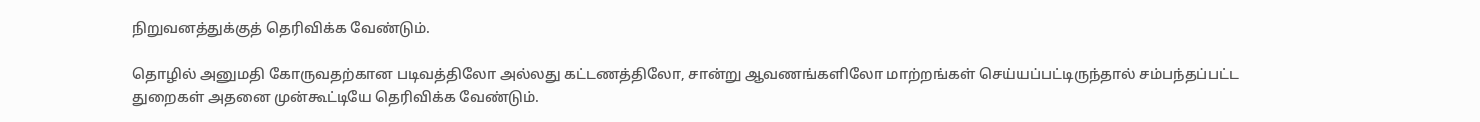நிறுவனத்துக்குத் தெரிவிக்க வேண்டும்.

தொழில் அனுமதி கோருவதற்கான படிவத்திலோ அல்லது கட்டணத்திலோ, சான்று ஆவணங்களிலோ மாற்றங்கள் செய்யப்பட்டிருந்தால் சம்பந்தப்பட்ட துறைகள் அதனை முன்கூட்டியே தெரிவிக்க வேண்டும்.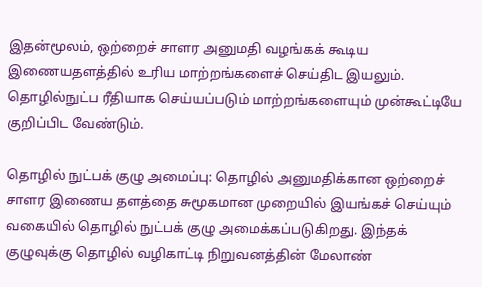இதன்மூலம், ஒற்றைச் சாளர அனுமதி வழங்கக் கூடிய இணையதளத்தில் உரிய மாற்றங்களைச் செய்திட இயலும். தொழில்நுட்ப ரீதியாக செய்யப்படும் மாற்றங்களையும் முன்கூட்டியே குறிப்பிட வேண்டும்.

தொழில் நுட்பக் குழு அமைப்பு: தொழில் அனுமதிக்கான ஒற்றைச் சாளர இணைய தளத்தை சுமூகமான முறையில் இயங்கச் செய்யும் வகையில் தொழில் நுட்பக் குழு அமைக்கப்படுகிறது. இந்தக் குழுவுக்கு தொழில் வழிகாட்டி நிறுவனத்தின் மேலாண்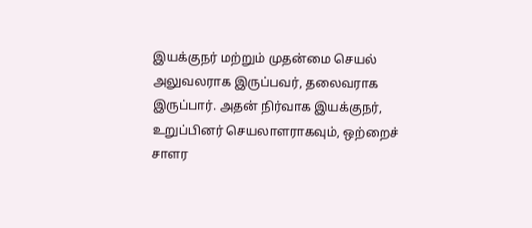இயக்குநர் மற்றும் முதன்மை செயல் அலுவலராக இருப்பவர், தலைவராக இருப்பார். அதன் நிர்வாக இயக்குநர், உறுப்பினர் செயலாளராகவும், ஒற்றைச் சாளர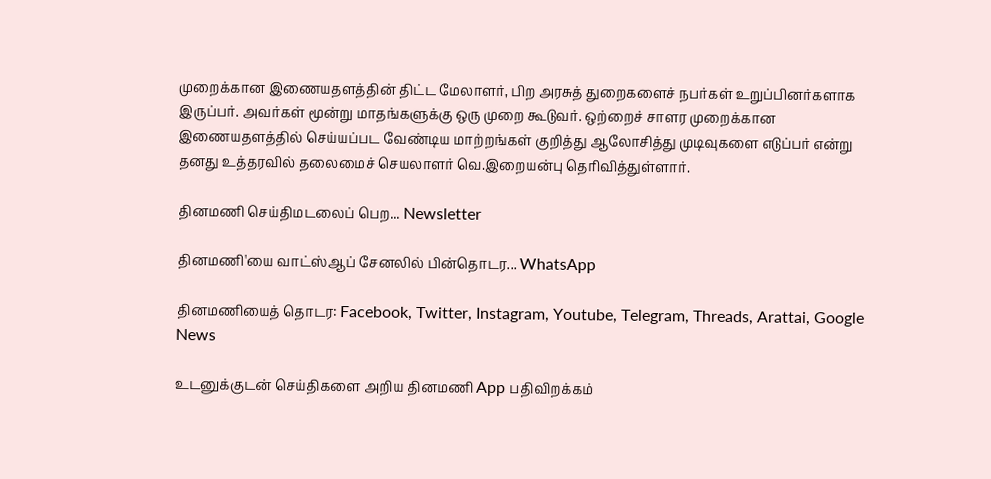முறைக்கான இணையதளத்தின் திட்ட மேலாளர், பிற அரசுத் துறைகளைச் நபர்கள் உறுப்பினர்களாக இருப்பர். அவர்கள் மூன்று மாதங்களுக்கு ஒரு முறை கூடுவர். ஒற்றைச் சாளர முறைக்கான இணையதளத்தில் செய்யப்பட வேண்டிய மாற்றங்கள் குறித்து ஆலோசித்து முடிவுகளை எடுப்பர் என்று தனது உத்தரவில் தலைமைச் செயலாளர் வெ.இறையன்பு தெரிவித்துள்ளார்.

தினமணி செய்திமடலைப் பெற... Newsletter

தினமணி'யை வாட்ஸ்ஆப் சேனலில் பின்தொடர... WhatsApp

தினமணியைத் தொடர: Facebook, Twitter, Instagram, Youtube, Telegram, Threads, Arattai, Google News

உடனுக்குடன் செய்திகளை அறிய தினமணி App பதிவிறக்கம்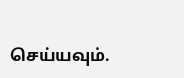செய்யவும்.